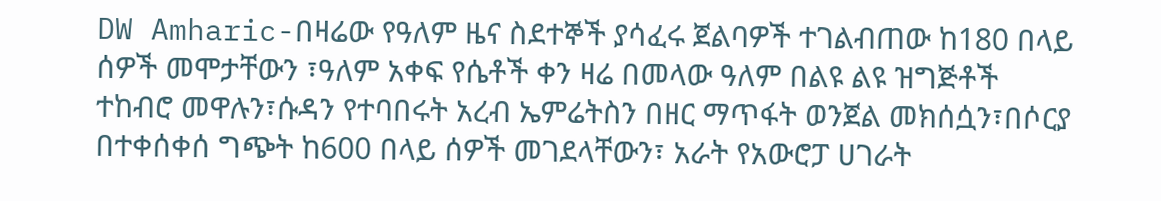DW Amharic-በዛሬው የዓለም ዜና ስደተኞች ያሳፈሩ ጀልባዎች ተገልብጠው ከ180 በላይ ሰዎች መሞታቸውን ፣ዓለም አቀፍ የሴቶች ቀን ዛሬ በመላው ዓለም በልዩ ልዩ ዝግጅቶች ተከብሮ መዋሉን፣ሱዳን የተባበሩት አረብ ኤምሬትስን በዘር ማጥፋት ወንጀል መክሰሷን፣በሶርያ በተቀሰቀሰ ግጭት ከ600 በላይ ሰዎች መገደላቸውን፣ አራት የአውሮፓ ሀገራት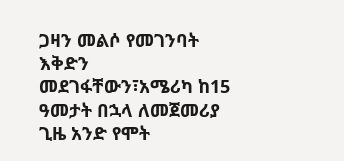ጋዛን መልሶ የመገንባት እቅድን መደገፋቸውን፣አሜሪካ ከ15 ዓመታት በኋላ ለመጀመሪያ ጊዜ አንድ የሞት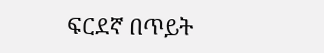ፍርደኛ በጥይት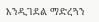እንዲገደል ማድረጓን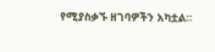የሚያስቃኙ ዘገባዎችን አካቷል።